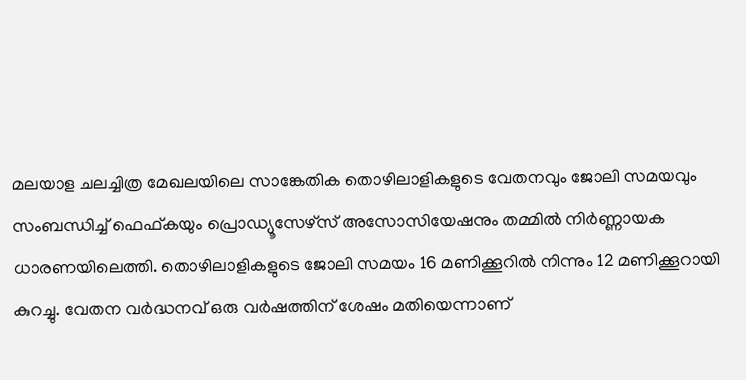മലയാള ചലച്ചിത്ര മേഖലയിലെ സാങ്കേതിക തൊഴിലാളികളുടെ വേതനവും ജോലി സമയവും സംബന്ധിച്ച് ഫെഫ്കയും പ്രൊഡ്യൂസേഴ്സ് അസോസിയേഷനും തമ്മിൽ നിർണ്ണായക ധാരണയിലെത്തി. തൊഴിലാളികളുടെ ജോലി സമയം 16 മണിക്കൂറിൽ നിന്നും 12 മണിക്കൂറായി കുറച്ചു. വേതന വർദ്ധനവ് ഒരു വർഷത്തിന് ശേഷം മതിയെന്നാണ്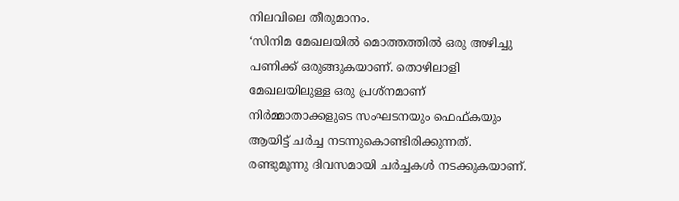നിലവിലെ തീരുമാനം.
‘സിനിമ മേഖലയിൽ മൊത്തത്തിൽ ഒരു അഴിച്ചു പണിക്ക് ഒരുങ്ങുകയാണ്. തൊഴിലാളി മേഖലയിലുള്ള ഒരു പ്രശ്നമാണ് നിർമ്മാതാക്കളുടെ സംഘടനയും ഫെഫ്കയും ആയിട്ട് ചർച്ച നടന്നുകൊണ്ടിരിക്കുന്നത്. രണ്ടുമൂന്നു ദിവസമായി ചർച്ചകൾ നടക്കുകയാണ്.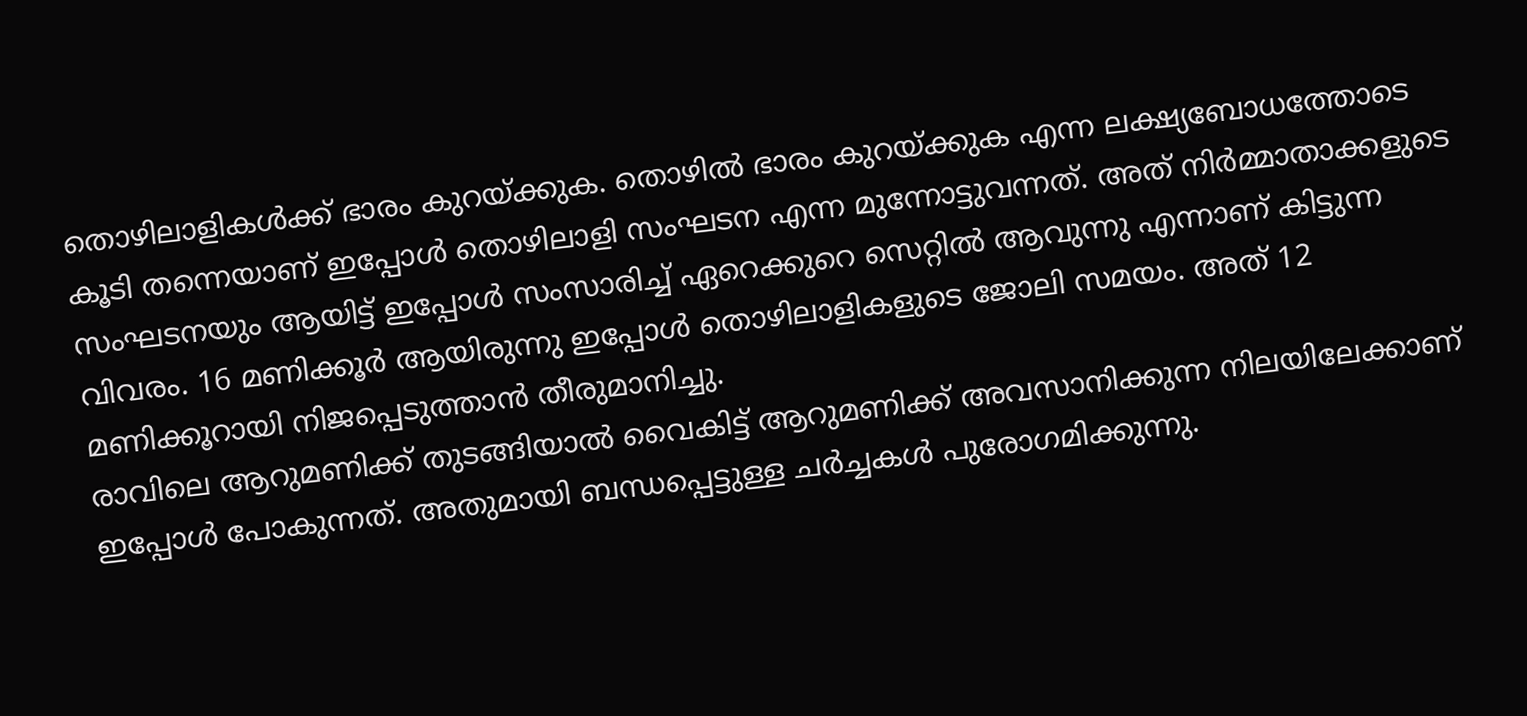തൊഴിലാളികൾക്ക് ഭാരം കുറയ്ക്കുക. തൊഴിൽ ഭാരം കുറയ്ക്കുക എന്ന ലക്ഷ്യബോധത്തോടെ കൂടി തന്നെയാണ് ഇപ്പോൾ തൊഴിലാളി സംഘടന എന്ന മുന്നോട്ടുവന്നത്. അത് നിർമ്മാതാക്കളുടെ സംഘടനയും ആയിട്ട് ഇപ്പോൾ സംസാരിച്ച് ഏറെക്കുറെ സെറ്റിൽ ആവുന്നു എന്നാണ് കിട്ടുന്ന വിവരം. 16 മണിക്കൂർ ആയിരുന്നു ഇപ്പോൾ തൊഴിലാളികളുടെ ജോലി സമയം. അത് 12 മണിക്കൂറായി നിജപ്പെടുത്താൻ തീരുമാനിച്ചു.
രാവിലെ ആറുമണിക്ക് തുടങ്ങിയാൽ വൈകിട്ട് ആറുമണിക്ക് അവസാനിക്കുന്ന നിലയിലേക്കാണ് ഇപ്പോൾ പോകുന്നത്. അതുമായി ബന്ധപ്പെട്ടുള്ള ചർച്ചകൾ പുരോഗമിക്കുന്നു.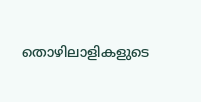തൊഴിലാളികളുടെ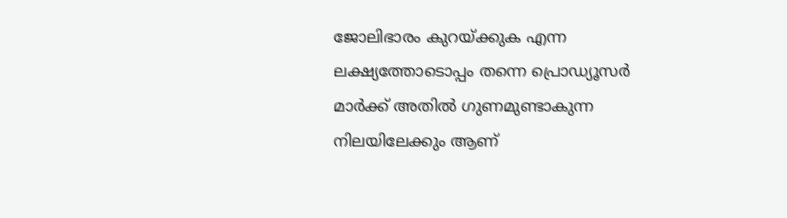ജോലിഭാരം കുറയ്ക്കുക എന്ന ലക്ഷ്യത്തോടൊപ്പം തന്നെ പ്രൊഡ്യൂസർ മാർക്ക് അതിൽ ഗുണമുണ്ടാകുന്ന നിലയിലേക്കും ആണ്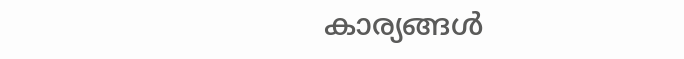കാര്യങ്ങൾ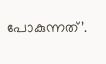പോകുന്നത്’.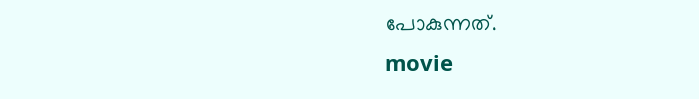പോകുന്നത്.
movie